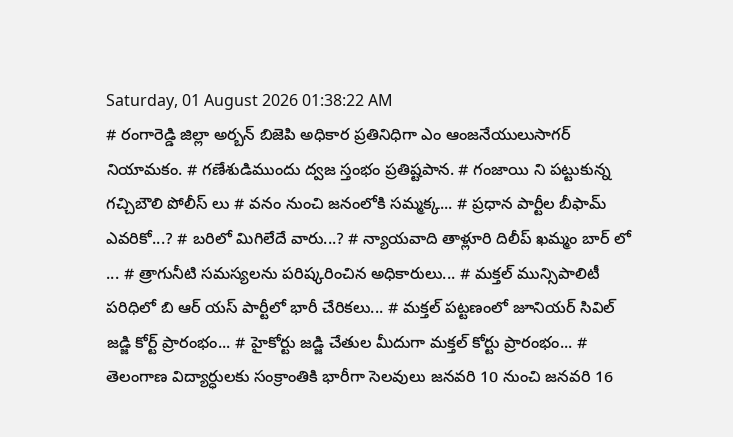Saturday, 01 August 2026 01:38:22 AM
# రంగారెడ్డి జిల్లా అర్బన్ బిజెపి అధికార ప్రతినిధిగా ఎం ఆంజనేయులుసాగర్ నియామకం. # గణేశుడిముందు ద్వజ స్తంభం ప్రతిష్టపాన. # గంజాయి ని పట్టుకున్న గచ్చిబౌలి పోలీస్ లు # వనం నుంచి జనంలోకి సమ్మక్క... # ప్రధాన పార్టీల బీఫామ్ ఎవరికో...? # బరిలో మిగిలేదే వారు...? # న్యాయవాది తాళ్లూరి దిలీప్ ఖమ్మం బార్ లో ... # త్రాగునీటి సమస్యలను పరిష్కరించిన అధికారులు... # మక్తల్ మున్సిపాలిటీ పరిధిలో బి ఆర్ యస్ పార్టీలో భారీ చేరికలు... # మక్తల్ పట్టణంలో జూనియర్ సివిల్ జడ్జి కోర్ట్ ప్రారంభం... # హైకోర్టు జడ్జి చేతుల మీదుగా మక్తల్ కోర్టు ప్రారంభం... # తెలంగాణ విద్యార్ధులకు సంక్రాంతికి భారీగా సెలవులు జనవరి 10 నుంచి జనవరి 16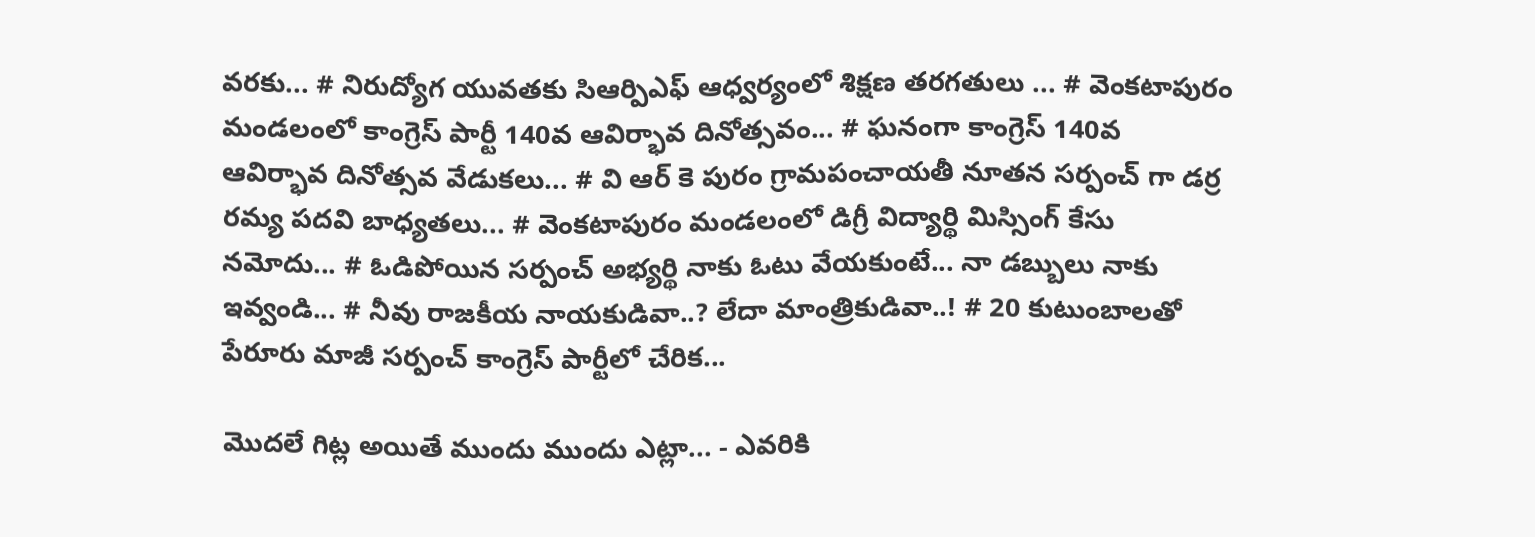వరకు... # నిరుద్యోగ యువతకు సిఆర్పిఎఫ్ ఆధ్వర్యంలో శిక్షణ తరగతులు ... # వెంకటాపురం మండలంలో కాంగ్రెస్ పార్టీ 140వ ఆవిర్భావ దినోత్సవం... # ఘనంగా కాంగ్రెస్ 140వ ఆవిర్భావ దినోత్సవ వేడుకలు... # వి ఆర్ కె పురం గ్రామపంచాయతీ నూతన సర్పంచ్ గా డర్ర రమ్య పదవి బాధ్యతలు... # వెంకటాపురం మండలంలో డిగ్రీ విద్యార్థి మిస్సింగ్ కేసు నమోదు... # ఓడిపోయిన సర్పంచ్ అభ్యర్థి నాకు ఓటు వేయకుంటే... నా డబ్బులు నాకు ఇవ్వండి... # నీవు రాజకీయ నాయకుడివా..? లేదా మాంత్రికుడివా..! # 20 కుటుంబాలతో పేరూరు మాజీ సర్పంచ్ కాంగ్రెస్ పార్టీలో చేరిక...

మొదలే గిట్ల అయితే ముందు ముందు ఎట్లా... - ఎవరికి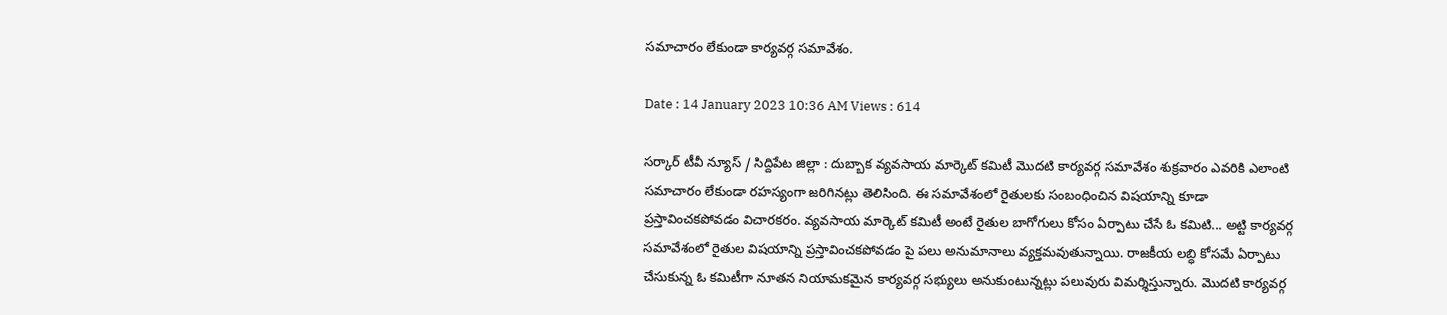సమాచారం లేకుండా కార్యవర్గ సమావేశం.

Date : 14 January 2023 10:36 AM Views : 614

సర్కార్ టీవీ న్యూస్ / సిద్దిపేట జిల్లా : దుబ్బాక వ్యవసాయ మార్కెట్ కమిటీ మొదటి కార్యవర్గ సమావేశం శుక్రవారం ఎవరికి ఎలాంటి సమాచారం లేకుండా రహస్యంగా జరిగినట్లు తెలిసింది. ఈ సమావేశంలో రైతులకు సంబంధించిన విషయాన్ని కూడా ప్రస్తావించకపోవడం విచారకరం. వ్యవసాయ మార్కెట్ కమిటీ అంటే రైతుల బాగోగులు కోసం ఏర్పాటు చేసే ఓ కమిటి... అట్టి కార్యవర్గ సమావేశంలో రైతుల విషయాన్ని ప్రస్తావించకపోవడం పై పలు అనుమానాలు వ్యక్తమవుతున్నాయి. రాజకీయ లబ్ధి కోసమే ఏర్పాటు చేసుకున్న ఓ కమిటీగా నూతన నియామకమైన కార్యవర్గ సభ్యులు అనుకుంటున్నట్లు పలువురు విమర్శిస్తున్నారు. మొదటి కార్యవర్గ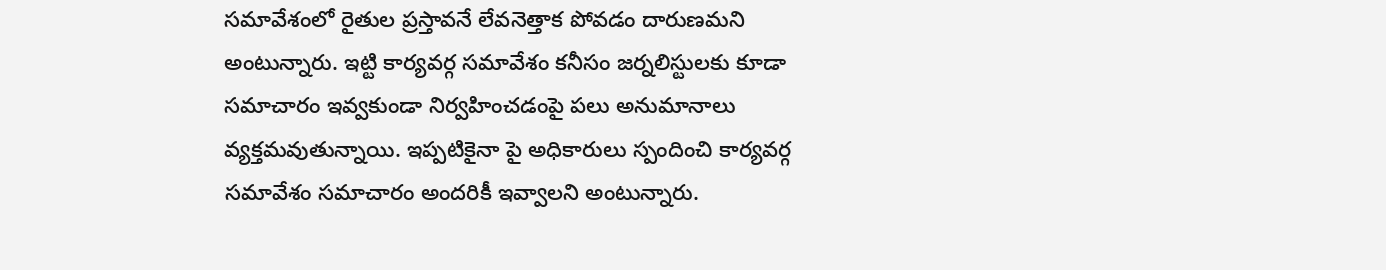సమావేశంలో రైతుల ప్రస్తావనే లేవనెత్తాక పోవడం దారుణమని అంటున్నారు. ఇట్టి కార్యవర్గ సమావేశం కనీసం జర్నలిస్టులకు కూడా సమాచారం ఇవ్వకుండా నిర్వహించడంపై పలు అనుమానాలు వ్యక్తమవుతున్నాయి. ఇప్పటికైనా పై అధికారులు స్పందించి కార్యవర్గ సమావేశం సమాచారం అందరికీ ఇవ్వాలని అంటున్నారు.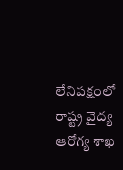లేనిపక్షంలో రాష్ట్ర వైద్య ఆరోగ్య శాఖ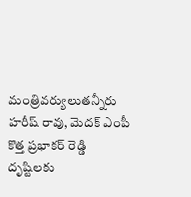మంత్రివర్యులుతన్నీరు హరీష్ రావు, మెదక్ ఎంపీ కొత్త ప్రభాకర్ రెడ్డి దృష్టిలకు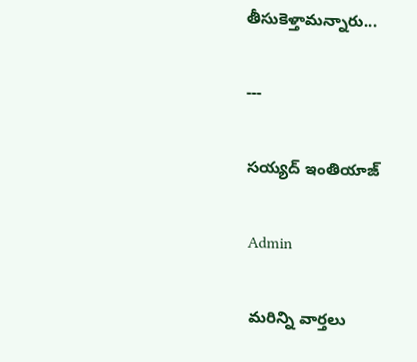తీసుకెళ్తామన్నారు...

---

సయ్యద్ ఇంతియాజ్

Admin

మరిన్ని వార్తలు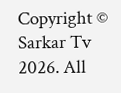Copyright © Sarkar Tv 2026. All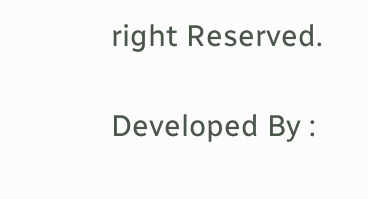right Reserved.

Developed By :